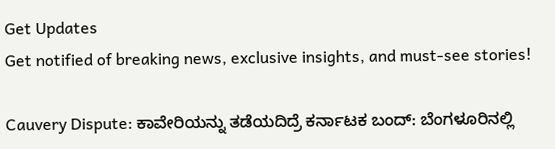Get Updates
Get notified of breaking news, exclusive insights, and must-see stories!

Cauvery Dispute: ಕಾವೇರಿಯನ್ನು ತಡೆಯದಿದ್ರೆ ಕರ್ನಾಟಕ ಬಂದ್: ಬೆಂಗಳೂರಿನಲ್ಲಿ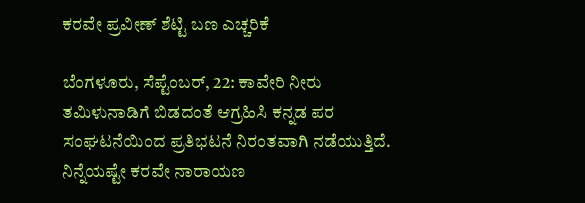ಕರವೇ ಪ್ರವೀಣ್ ಶೆಟ್ಟಿ ಬಣ ಎಚ್ಚರಿಕೆ

ಬೆಂಗಳೂರು, ಸೆಪ್ಟೆಂಬರ್‌, 22: ಕಾವೇರಿ ನೀರು ತಮಿಳುನಾಡಿಗೆ ಬಿಡದಂತೆ ಆಗ್ರಹಿಸಿ ಕನ್ನಡ ಪರ ಸಂಘಟನೆಯಿಂದ ಪ್ರತಿಭಟನೆ ನಿರಂತವಾಗಿ ನಡೆಯುತ್ತಿದೆ. ನಿನ್ನೆಯಷ್ಟೇ ಕರವೇ ನಾರಾಯಣ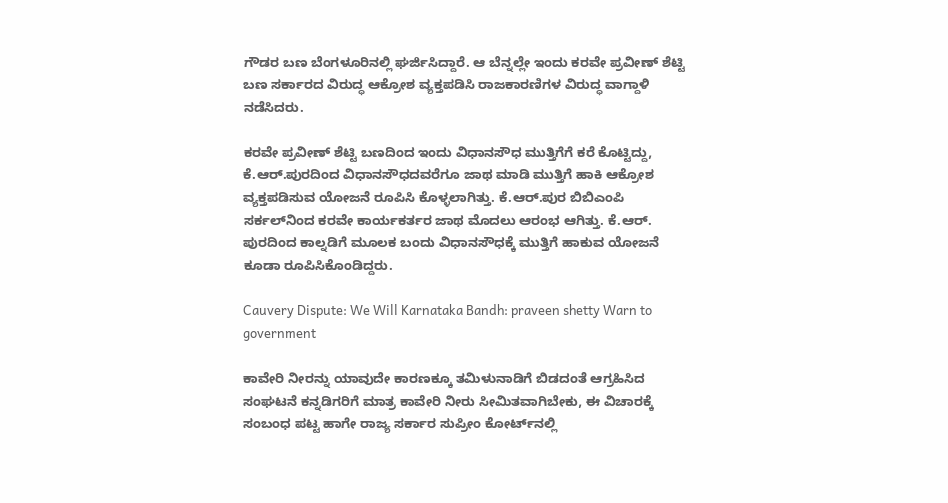ಗೌಡರ ಬಣ ಬೆಂಗಳೂರಿನಲ್ಲಿ ಘರ್ಜಿಸಿದ್ದಾರೆ. ಆ ಬೆನ್ನಲ್ಲೇ ಇಂದು ಕರವೇ ಪ್ರವೀಣ್ ಶೆಟ್ಟಿ ಬಣ ಸರ್ಕಾರದ ವಿರುದ್ಧ ಆಕ್ರೋಶ ವ್ಯಕ್ತಪಡಿಸಿ ರಾಜಕಾರಣಿಗಳ ವಿರುದ್ಧ ವಾಗ್ದಾಳಿ ನಡೆಸಿದರು.

ಕರವೇ ಪ್ರವೀಣ್ ಶೆಟ್ಟಿ ಬಣದಿಂದ ಇಂದು ವಿಧಾನಸೌಧ ಮುತ್ತಿಗೆಗೆ ಕರೆ ಕೊಟ್ಟಿದ್ದು, ಕೆ.ಆರ್‌.ಪುರದಿಂದ ವಿಧಾನಸೌಧದವರೆಗೂ ಜಾಥ ಮಾಡಿ ಮುತ್ತಿಗೆ ಹಾಕಿ ಆಕ್ರೋಶ ವ್ಯಕ್ತಪಡಿಸುವ ಯೋಜನೆ ರೂಪಿಸಿ ಕೊಳ್ಳಲಾಗಿತ್ತು. ಕೆ.ಆರ್.ಪುರ ಬಿಬಿಎಂಪಿ ಸರ್ಕಲ್‌ನಿಂದ ಕರವೇ ಕಾರ್ಯಕರ್ತರ ಜಾಥ ಮೊದಲು ಆರಂಭ ಆಗಿತ್ತು. ಕೆ.ಆರ್. ಪುರದಿಂದ ಕಾಲ್ನಡಿಗೆ ಮೂಲಕ ಬಂದು ವಿಧಾನಸೌಧಕ್ಕೆ ಮುತ್ತಿಗೆ ಹಾಕುವ ಯೋಜನೆ ಕೂಡಾ ರೂಪಿಸಿಕೊಂಡಿದ್ದರು.

Cauvery Dispute: We Will Karnataka Bandh: praveen shetty Warn to government

ಕಾವೇರಿ ನೀರನ್ನು ಯಾವುದೇ ಕಾರಣಕ್ಕೂ ತಮಿಳುನಾಡಿಗೆ ಬಿಡದಂತೆ ಆಗ್ರಹಿಸಿದ ಸಂಘಟನೆ ಕನ್ನಡಿಗರಿಗೆ ಮಾತ್ರ ಕಾವೇರಿ ನೀರು ಸೀಮಿತವಾಗಿಬೇಕು, ಈ ವಿಚಾರಕ್ಕೆ ಸಂಬಂಧ ಪಟ್ಟ ಹಾಗೇ ರಾಜ್ಯ ಸರ್ಕಾರ ಸುಪ್ರೀಂ ಕೋರ್ಟ್‌ನಲ್ಲಿ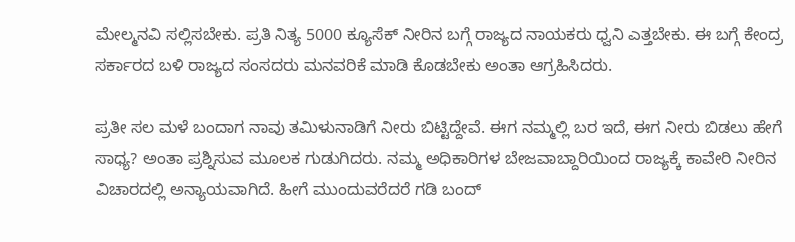ಮೇಲ್ಮನವಿ ಸಲ್ಲಿಸಬೇಕು. ಪ್ರತಿ ನಿತ್ಯ 5000 ಕ್ಯೂಸೆಕ್ ನೀರಿನ ಬಗ್ಗೆ ರಾಜ್ಯದ ನಾಯಕರು ಧ್ವನಿ ಎತ್ತಬೇಕು. ಈ ಬಗ್ಗೆ ಕೇಂದ್ರ ಸರ್ಕಾರದ ಬಳಿ ರಾಜ್ಯದ ಸಂಸದರು ಮನವರಿಕೆ ಮಾಡಿ ಕೊಡಬೇಕು ಅಂತಾ ಆಗ್ರಹಿಸಿದರು.

ಪ್ರತೀ ಸಲ ಮಳೆ ಬಂದಾಗ ನಾವು ತಮಿಳುನಾಡಿಗೆ ನೀರು ಬಿಟ್ಟಿದ್ದೇವೆ. ಈಗ ನಮ್ಮಲ್ಲಿ ಬರ ಇದೆ, ಈಗ ನೀರು ಬಿಡಲು ಹೇಗೆ ಸಾಧ್ಯ? ಅಂತಾ ಪ್ರಶ್ನಿಸುವ ಮೂಲಕ ಗುಡುಗಿದರು. ನಮ್ಮ ಅಧಿಕಾರಿಗಳ ಬೇಜವಾಬ್ದಾರಿ‌ಯಿಂದ ರಾಜ್ಯಕ್ಕೆ ಕಾವೇರಿ ನೀರಿನ ವಿಚಾರದಲ್ಲಿ ಅನ್ಯಾಯವಾಗಿದೆ. ಹೀಗೆ ಮುಂದುವರೆದರೆ ಗಡಿ ಬಂದ್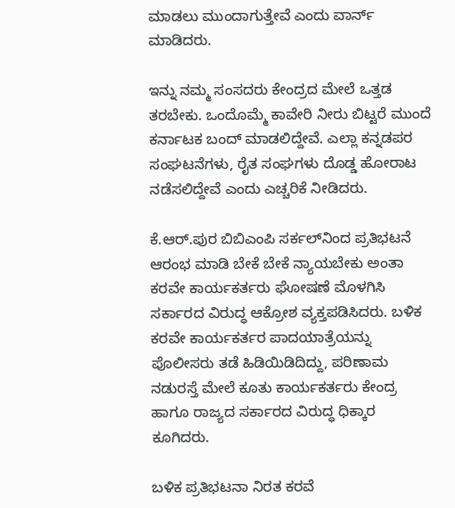ಮಾಡಲು ಮುಂದಾಗುತ್ತೇವೆ ಎಂದು ವಾರ್ನ್‌ ಮಾಡಿದರು.

ಇನ್ನು ನಮ್ಮ ಸಂಸದರು ಕೇಂದ್ರದ ಮೇಲೆ ಒತ್ತಡ ತರಬೇಕು. ಒಂದೊಮ್ಮೆ ಕಾವೇರಿ ನೀರು ಬಿಟ್ಟರೆ ಮುಂದೆ ಕರ್ನಾಟಕ ಬಂದ್ ಮಾಡಲಿದ್ದೇವೆ. ಎಲ್ಲಾ ಕನ್ನಡಪರ ಸಂಘಟನೆಗಳು, ರೈತ ಸಂಘಗಳು ದೊಡ್ಡ ಹೋರಾಟ ನಡೆಸಲಿದ್ದೇವೆ ಎಂದು ಎಚ್ಚರಿಕೆ ನೀಡಿದರು.

ಕೆ.ಆರ್.ಪುರ ಬಿಬಿಎಂಪಿ ಸರ್ಕಲ್‌ನಿಂದ ಪ್ರತಿಭಟನೆ ಆರಂಭ ಮಾಡಿ ಬೇಕೆ ಬೇಕೆ ನ್ಯಾಯಬೇಕು ಅಂತಾ ಕರವೇ ಕಾರ್ಯಕರ್ತರು ಘೋಷಣೆ ಮೊಳಗಿಸಿ ಸರ್ಕಾರದ ವಿರುದ್ಧ ಆಕ್ರೋಶ ವ್ಯಕ್ತಪಡಿಸಿದರು. ಬಳಿಕ ಕರವೇ ಕಾರ್ಯಕರ್ತರ ಪಾದಯಾತ್ರೆಯನ್ನು ಪೊಲೀಸರು ತಡೆ ಹಿಡಿಯಿಡಿದಿದ್ದು, ಪರಿಣಾಮ ನಡುರಸ್ತೆ ಮೇಲೆ ಕೂತು ಕಾರ್ಯಕರ್ತರು ಕೇಂದ್ರ ಹಾಗೂ ರಾಜ್ಯದ ಸರ್ಕಾರದ ವಿರುದ್ಧ ಧಿಕ್ಕಾರ ಕೂಗಿದರು.

ಬಳಿಕ ಪ್ರತಿಭಟನಾ ನಿರತ ಕರವೆ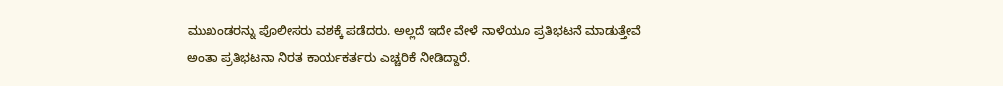ಮುಖಂಡರನ್ನು ಪೊಲೀಸರು ವಶಕ್ಕೆ ಪಡೆದರು. ಅಲ್ಲದೆ ಇದೇ ವೇಳೆ ನಾಳೆಯೂ ಪ್ರತಿಭಟನೆ ಮಾಡುತ್ತೇವೆ ಅಂತಾ ಪ್ರತಿಭಟನಾ ನಿರತ ಕಾರ್ಯಕರ್ತರು ಎಚ್ಚರಿಕೆ ನೀಡಿದ್ದಾರೆ.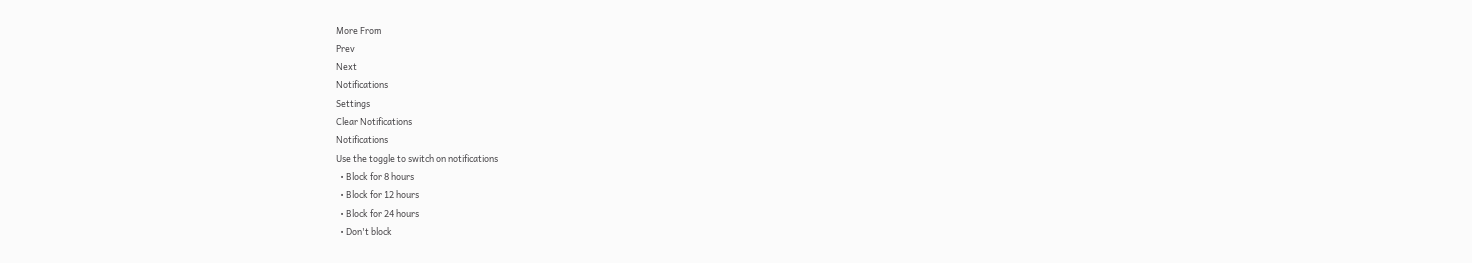More From
Prev
Next
Notifications
Settings
Clear Notifications
Notifications
Use the toggle to switch on notifications
  • Block for 8 hours
  • Block for 12 hours
  • Block for 24 hours
  • Don't block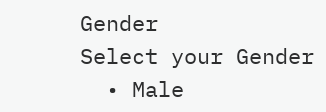Gender
Select your Gender
  • Male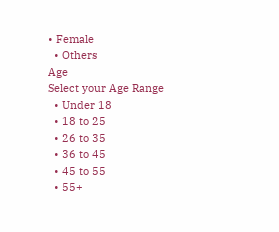• Female
  • Others
Age
Select your Age Range
  • Under 18
  • 18 to 25
  • 26 to 35
  • 36 to 45
  • 45 to 55
  • 55+